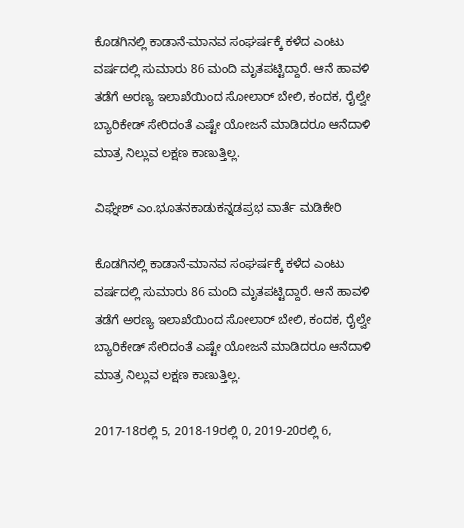ಕೊಡಗಿನಲ್ಲಿ ಕಾಡಾನೆ-ಮಾನವ ಸಂಘರ್ಷಕ್ಕೆ ಕಳೆದ ಎಂಟು ವರ್ಷದಲ್ಲಿ ಸುಮಾರು 86 ಮಂದಿ ಮೃತಪಟ್ಟಿದ್ದಾರೆ. ಆನೆ ಹಾವಳಿ ತಡೆಗೆ ಅರಣ್ಯ ಇಲಾಖೆಯಿಂದ ಸೋಲಾರ್ ಬೇಲಿ, ಕಂದಕ, ರೈಲ್ವೇ ಬ್ಯಾರಿಕೇಡ್ ಸೇರಿದಂತೆ ಎಷ್ಟೇ ಯೋಜನೆ ಮಾಡಿದರೂ ಆನೆದಾಳಿ ಮಾತ್ರ ನಿಲ್ಲುವ ಲಕ್ಷಣ ಕಾಣುತ್ತಿಲ್ಲ.

ವಿಘ್ನೇಶ್ ಎಂ.ಭೂತನಕಾಡುಕನ್ನಡಪ್ರಭ ವಾರ್ತೆ ಮಡಿಕೇರಿ

ಕೊಡಗಿನಲ್ಲಿ ಕಾಡಾನೆ-ಮಾನವ ಸಂಘರ್ಷಕ್ಕೆ ಕಳೆದ ಎಂಟು ವರ್ಷದಲ್ಲಿ ಸುಮಾರು 86 ಮಂದಿ ಮೃತಪಟ್ಟಿದ್ದಾರೆ. ಆನೆ ಹಾವಳಿ ತಡೆಗೆ ಅರಣ್ಯ ಇಲಾಖೆಯಿಂದ ಸೋಲಾರ್ ಬೇಲಿ, ಕಂದಕ, ರೈಲ್ವೇ ಬ್ಯಾರಿಕೇಡ್ ಸೇರಿದಂತೆ ಎಷ್ಟೇ ಯೋಜನೆ ಮಾಡಿದರೂ ಆನೆದಾಳಿ ಮಾತ್ರ ನಿಲ್ಲುವ ಲಕ್ಷಣ ಕಾಣುತ್ತಿಲ್ಲ.

2017-18ರಲ್ಲಿ 5, 2018-19ರಲ್ಲಿ 0, 2019-20ರಲ್ಲಿ 6,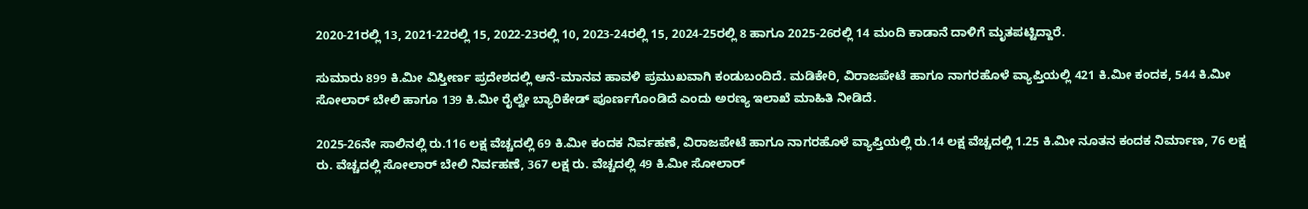2020-21ರಲ್ಲಿ 13, 2021-22ರಲ್ಲಿ 15, 2022-23ರಲ್ಲಿ 10, 2023-24ರಲ್ಲಿ 15, 2024-25ರಲ್ಲಿ 8 ಹಾಗೂ 2025-26ರಲ್ಲಿ 14 ಮಂದಿ ಕಾಡಾನೆ ದಾಳಿಗೆ ಮೃತಪಟ್ಟಿದ್ದಾರೆ.

ಸುಮಾರು 899 ಕಿ.ಮೀ ವಿಸ್ತೀರ್ಣ ಪ್ರದೇಶದಲ್ಲಿ ಆನೆ-ಮಾನವ ಹಾವಳಿ ಪ್ರಮುಖವಾಗಿ ಕಂಡುಬಂದಿದೆ. ಮಡಿಕೇರಿ, ವಿರಾಜಪೇಟೆ ಹಾಗೂ ನಾಗರಹೊಳೆ ವ್ಯಾಪ್ತಿಯಲ್ಲಿ 421 ಕಿ.ಮೀ ಕಂದಕ, 544 ಕಿ.ಮೀ ಸೋಲಾರ್ ಬೇಲಿ ಹಾಗೂ 139 ಕಿ.ಮೀ ರೈಲ್ವೇ ಬ್ಯಾರಿಕೇಡ್ ಪೂರ್ಣಗೊಂಡಿದೆ ಎಂದು ಅರಣ್ಯ ಇಲಾಖೆ ಮಾಹಿತಿ ನೀಡಿದೆ.

2025-26ನೇ ಸಾಲಿನಲ್ಲಿ ರು.116 ಲಕ್ಷ ವೆಚ್ಚದಲ್ಲಿ 69 ಕಿ.ಮೀ ಕಂದಕ ನಿರ್ವಹಣೆ, ವಿರಾಜಪೇಟೆ ಹಾಗೂ ನಾಗರಹೊಳೆ ವ್ಯಾಪ್ತಿಯಲ್ಲಿ ರು.14 ಲಕ್ಷ ವೆಚ್ಚದಲ್ಲಿ 1.25 ಕಿ.ಮೀ ನೂತನ ಕಂದಕ ನಿರ್ಮಾಣ, 76 ಲಕ್ಷ ರು. ವೆಚ್ಚದಲ್ಲಿ ಸೋಲಾರ್ ಬೇಲಿ ನಿರ್ವಹಣೆ, 367 ಲಕ್ಷ ರು. ವೆಚ್ಚದಲ್ಲಿ 49 ಕಿ.ಮೀ ಸೋಲಾರ್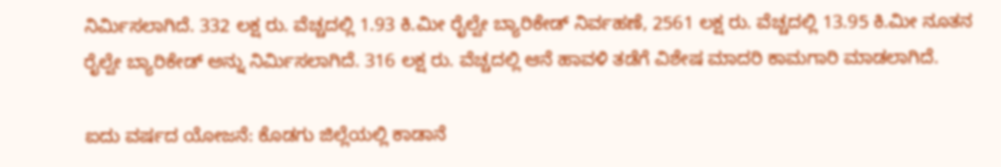ನಿರ್ಮಿಸಲಾಗಿದೆ. 332 ಲಕ್ಷ ರು. ವೆಚ್ಚದಲ್ಲಿ 1.93 ಕಿ.ಮೀ ರೈಲ್ವೇ ಬ್ಯಾರಿಕೇಡ್ ನಿರ್ವಹಣೆ, 2561 ಲಕ್ಷ ರು. ವೆಚ್ಚದಲ್ಲಿ 13.95 ಕಿ.ಮೀ ನೂತನ ರೈಲ್ವೇ ಬ್ಯಾರಿಕೇಡ್ ಅನ್ನು ನಿರ್ಮಿಸಲಾಗಿದೆ. 316 ಲಕ್ಷ ರು. ವೆಚ್ಚದಲ್ಲಿ ಆನೆ ಹಾವಳಿ ತಡೆಗೆ ವಿಶೇಷ ಮಾದರಿ ಕಾಮಗಾರಿ ಮಾಡಲಾಗಿದೆ.

ಐದು ವರ್ಷದ ಯೋಜನೆ: ಕೊಡಗು ಜಿಲ್ಲೆಯಲ್ಲಿ ಕಾಡಾನೆ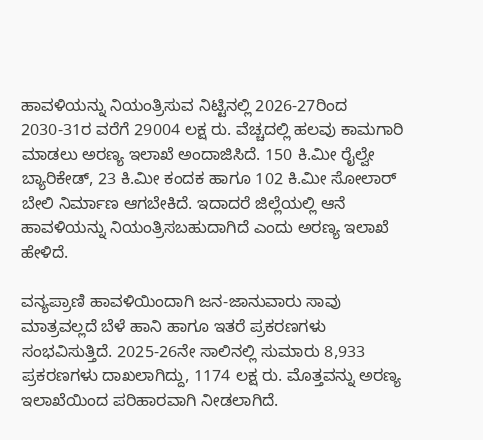ಹಾವಳಿಯನ್ನು ನಿಯಂತ್ರಿಸುವ ನಿಟ್ಟಿನಲ್ಲಿ 2026-27ರಿಂದ 2030-31ರ ವರೆಗೆ 29004 ಲಕ್ಷ ರು. ವೆಚ್ಚದಲ್ಲಿ ಹಲವು ಕಾಮಗಾರಿ ಮಾಡಲು ಅರಣ್ಯ ಇಲಾಖೆ ಅಂದಾಜಿಸಿದೆ. 150 ಕಿ.ಮೀ ರೈಲ್ವೇ ಬ್ಯಾರಿಕೇಡ್, 23 ಕಿ.ಮೀ ಕಂದಕ ಹಾಗೂ 102 ಕಿ.ಮೀ ಸೋಲಾರ್ ಬೇಲಿ ನಿರ್ಮಾಣ ಆಗಬೇಕಿದೆ. ಇದಾದರೆ ಜಿಲ್ಲೆಯಲ್ಲಿ ಆನೆ ಹಾವಳಿಯನ್ನು ನಿಯಂತ್ರಿಸಬಹುದಾಗಿದೆ ಎಂದು ಅರಣ್ಯ ಇಲಾಖೆ ಹೇಳಿದೆ.

ವನ್ಯಪ್ರಾಣಿ ಹಾವಳಿಯಿಂದಾಗಿ ಜನ-ಜಾನುವಾರು ಸಾವು ಮಾತ್ರವಲ್ಲದೆ ಬೆಳೆ ಹಾನಿ ಹಾಗೂ ಇತರೆ ಪ್ರಕರಣಗಳು ಸಂಭವಿಸುತ್ತಿದೆ. 2025-26ನೇ ಸಾಲಿನಲ್ಲಿ ಸುಮಾರು 8,933 ಪ್ರಕರಣಗಳು ದಾಖಲಾಗಿದ್ದು, 1174 ಲಕ್ಷ ರು. ಮೊತ್ತವನ್ನು ಅರಣ್ಯ ಇಲಾಖೆಯಿಂದ ಪರಿಹಾರವಾಗಿ ನೀಡಲಾಗಿದೆ.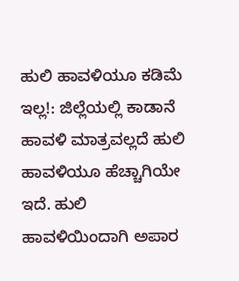ಹುಲಿ ಹಾವಳಿಯೂ ಕಡಿಮೆ ಇಲ್ಲ!: ಜಿಲ್ಲೆಯಲ್ಲಿ ಕಾಡಾನೆ ಹಾವಳಿ ಮಾತ್ರವಲ್ಲದೆ ಹುಲಿ ಹಾವಳಿಯೂ ಹೆಚ್ಚಾಗಿಯೇ ಇದೆ. ಹುಲಿ ಹಾವಳಿಯಿಂದಾಗಿ ಅಪಾರ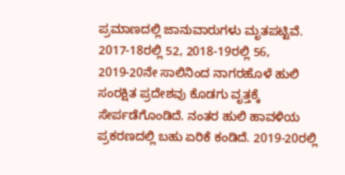ಪ್ರಮಾಣದಲ್ಲಿ ಜಾನುವಾರುಗಳು ಮೃತಪಟ್ಟಿವೆ. 2017-18ರಲ್ಲಿ 52, 2018-19ರಲ್ಲಿ 56, 2019-20ನೇ ಸಾಲಿನಿಂದ ನಾಗರಹೊಳೆ ಹುಲಿ ಸಂರಕ್ಷಿತ ಪ್ರದೇಶವು ಕೊಡಗು ವೃತ್ತಕ್ಕೆ ಸೇರ್ಪಡೆಗೊಂಡಿದೆ. ನಂತರ ಹುಲಿ ಹಾವಳಿಯ ಪ್ರಕರಣದಲ್ಲಿ ಬಹು ಏರಿಕೆ ಕಂಡಿದೆ. 2019-20ರಲ್ಲಿ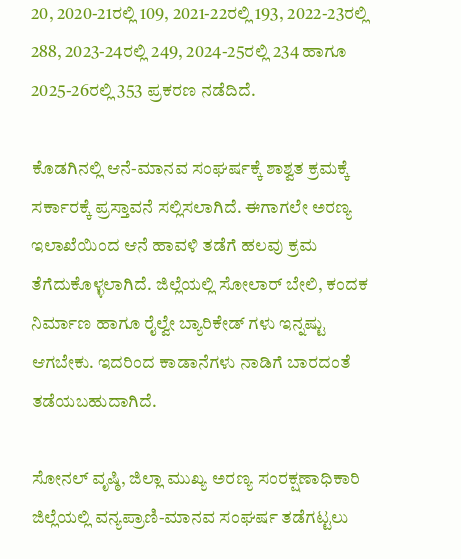20, 2020-21ರಲ್ಲಿ 109, 2021-22ರಲ್ಲಿ 193, 2022-23ರಲ್ಲಿ 288, 2023-24ರಲ್ಲಿ 249, 2024-25ರಲ್ಲಿ 234 ಹಾಗೂ 2025-26ರಲ್ಲಿ 353 ಪ್ರಕರಣ ನಡೆದಿದೆ.

ಕೊಡಗಿನಲ್ಲಿ ಆನೆ-ಮಾನವ ಸಂಘರ್ಷಕ್ಕೆ ಶಾಶ್ವತ ಕ್ರಮಕ್ಕೆ ಸರ್ಕಾರಕ್ಕೆ ಪ್ರಸ್ತಾವನೆ ಸಲ್ಲಿಸಲಾಗಿದೆ. ಈಗಾಗಲೇ ಅರಣ್ಯ ಇಲಾಖೆಯಿಂದ ಆನೆ ಹಾವಳಿ ತಡೆಗೆ ಹಲವು ಕ್ರಮ ತೆಗೆದುಕೊಳ್ಳಲಾಗಿದೆ. ಜಿಲ್ಲೆಯಲ್ಲಿ ಸೋಲಾರ್ ಬೇಲಿ, ಕಂದಕ ನಿರ್ಮಾಣ ಹಾಗೂ ರೈಲ್ವೇ ಬ್ಯಾರಿಕೇಡ್ ಗಳು ಇನ್ನಷ್ಟು ಆಗಬೇಕು. ಇದರಿಂದ ಕಾಡಾನೆಗಳು ನಾಡಿಗೆ ಬಾರದಂತೆ ತಡೆಯಬಹುದಾಗಿದೆ.

ಸೋನಲ್ ವೃಷ್ಠಿ, ಜಿಲ್ಲಾ ಮುಖ್ಯ ಅರಣ್ಯ ಸಂರಕ್ಷಣಾಧಿಕಾರಿ ಜಿಲ್ಲೆಯಲ್ಲಿ ವನ್ಯಪ್ರಾಣಿ-ಮಾನವ ಸಂಘರ್ಷ ತಡೆಗಟ್ಟಲು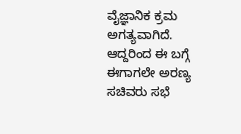ವೈಜ್ಞಾನಿಕ ಕ್ರಮ ಅಗತ್ಯವಾಗಿದೆ. ಆದ್ದರಿಂದ ಈ ಬಗ್ಗೆ ಈಗಾಗಲೇ ಅರಣ್ಯ ಸಚಿವರು ಸಭೆ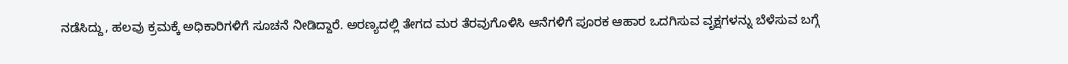ನಡೆಸಿದ್ದು, ಹಲವು ಕ್ರಮಕ್ಕೆ ಅಧಿಕಾರಿಗಳಿಗೆ ಸೂಚನೆ ನೀಡಿದ್ದಾರೆ. ಅರಣ್ಯದಲ್ಲಿ ತೇಗದ ಮರ ತೆರವುಗೊಳಿಸಿ ಆನೆಗಳಿಗೆ ಪೂರಕ ಆಹಾರ ಒದಗಿಸುವ ವೃಕ್ಷಗಳನ್ನು ಬೆಳೆಸುವ ಬಗ್ಗೆ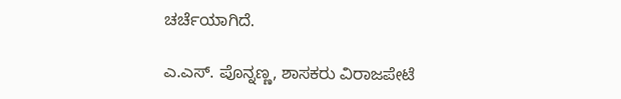ಚರ್ಚೆಯಾಗಿದೆ.

ಎ.ಎಸ್. ಪೊನ್ನಣ್ಣ, ಶಾಸಕರು ವಿರಾಜಪೇಟೆ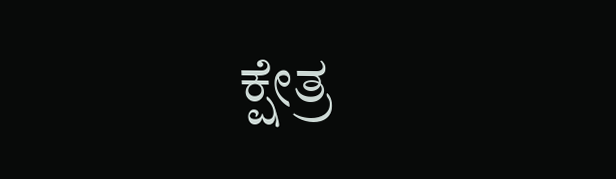ಕ್ಷೇತ್ರ